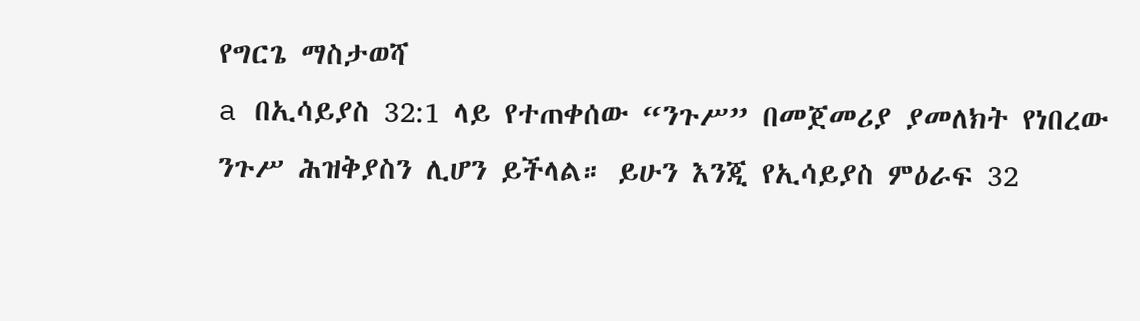የግርጌ ማስታወሻ
a በኢሳይያስ 32:1 ላይ የተጠቀሰው “ንጉሥ” በመጀመሪያ ያመለክት የነበረው ንጉሥ ሕዝቅያስን ሊሆን ይችላል። ይሁን እንጂ የኢሳይያስ ምዕራፍ 32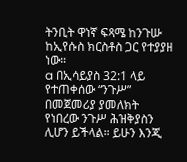ትንቢት ዋነኛ ፍጻሜ ከንጉሡ ከኢየሱስ ክርስቶስ ጋር የተያያዘ ነው።
a በኢሳይያስ 32:1 ላይ የተጠቀሰው “ንጉሥ” በመጀመሪያ ያመለክት የነበረው ንጉሥ ሕዝቅያስን ሊሆን ይችላል። ይሁን እንጂ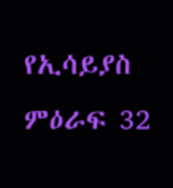የኢሳይያስ ምዕራፍ 32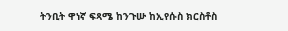ትንቢት ዋነኛ ፍጻሜ ከንጉሡ ከኢየሱስ ክርስቶስ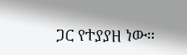ጋር የተያያዘ ነው።